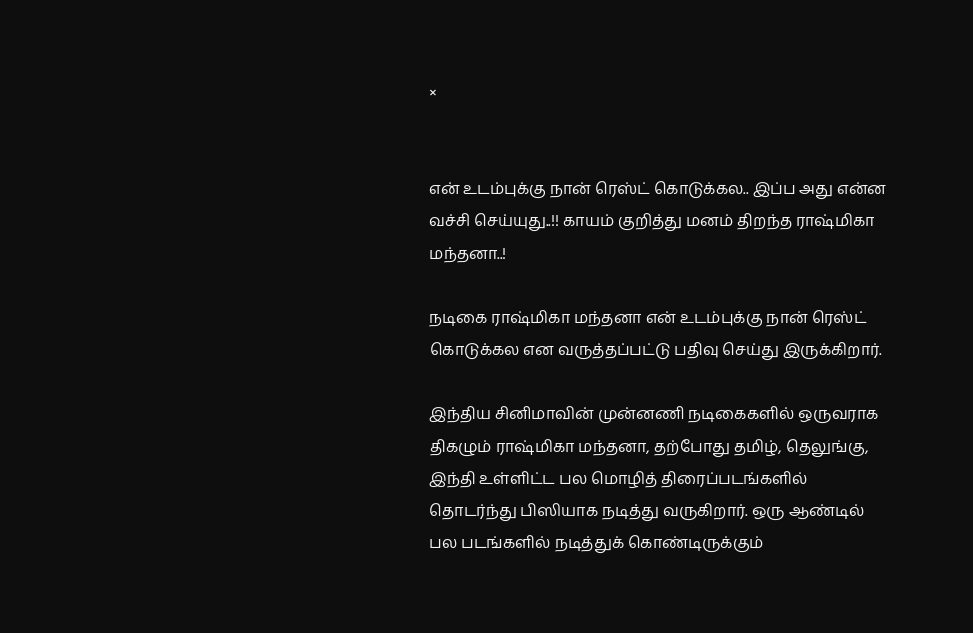×


என் உடம்புக்கு நான் ரெஸ்ட் கொடுக்கல.. இப்ப அது என்ன வச்சி செய்யுது..!! காயம் குறித்து மனம் திறந்த ராஷ்மிகா மந்தனா..!

நடிகை ராஷ்மிகா மந்தனா என் உடம்புக்கு நான் ரெஸ்ட் கொடுக்கல என வருத்தப்பட்டு பதிவு செய்து இருக்கிறார்.

இந்திய சினிமாவின் முன்னணி நடிகைகளில் ஒருவராக திகழும் ராஷ்மிகா மந்தனா, தற்போது தமிழ், தெலுங்கு, இந்தி உள்ளிட்ட பல மொழித் திரைப்படங்களில் தொடர்ந்து பிஸியாக நடித்து வருகிறார். ஒரு ஆண்டில் பல படங்களில் நடித்துக் கொண்டிருக்கும்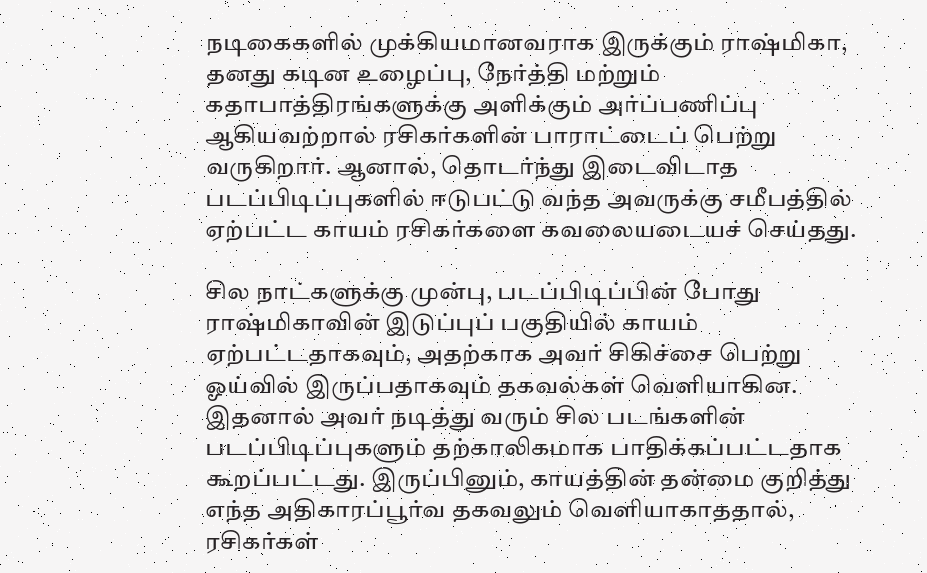நடிகைகளில் முக்கியமானவராக இருக்கும் ராஷ்மிகா, தனது கடின உழைப்பு, நேர்த்தி மற்றும் கதாபாத்திரங்களுக்கு அளிக்கும் அர்ப்பணிப்பு ஆகியவற்றால் ரசிகர்களின் பாராட்டைப் பெற்று வருகிறார். ஆனால், தொடர்ந்து இடைவிடாத படப்பிடிப்புகளில் ஈடுபட்டு வந்த அவருக்கு சமீபத்தில் ஏற்பட்ட காயம் ரசிகர்களை கவலையடையச் செய்தது.

சில நாட்களுக்கு முன்பு, படப்பிடிப்பின் போது ராஷ்மிகாவின் இடுப்புப் பகுதியில் காயம் ஏற்பட்டதாகவும், அதற்காக அவர் சிகிச்சை பெற்று ஓய்வில் இருப்பதாகவும் தகவல்கள் வெளியாகின. இதனால் அவர் நடித்து வரும் சில படங்களின் படப்பிடிப்புகளும் தற்காலிகமாக பாதிக்கப்பட்டதாக கூறப்பட்டது. இருப்பினும், காயத்தின் தன்மை குறித்து எந்த அதிகாரப்பூர்வ தகவலும் வெளியாகாததால், ரசிகர்கள்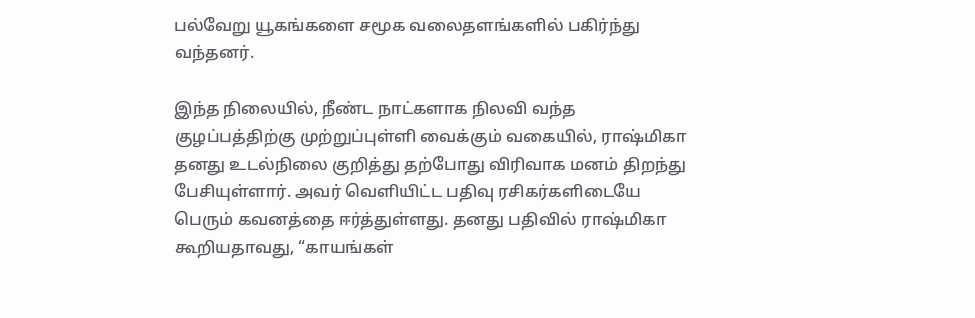பல்வேறு யூகங்களை சமூக வலைதளங்களில் பகிர்ந்து வந்தனர்.

இந்த நிலையில், நீண்ட நாட்களாக நிலவி வந்த குழப்பத்திற்கு முற்றுப்புள்ளி வைக்கும் வகையில், ராஷ்மிகா தனது உடல்நிலை குறித்து தற்போது விரிவாக மனம் திறந்து பேசியுள்ளார். அவர் வெளியிட்ட பதிவு ரசிகர்களிடையே பெரும் கவனத்தை ஈர்த்துள்ளது. தனது பதிவில் ராஷ்மிகா கூறியதாவது, “காயங்கள்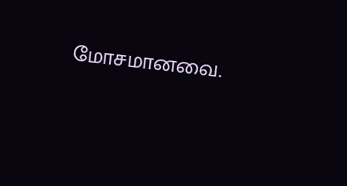மோசமானவை.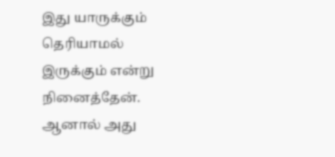இது யாருக்கும் தெரியாமல் இருக்கும் என்று நினைத்தேன். ஆனால் அது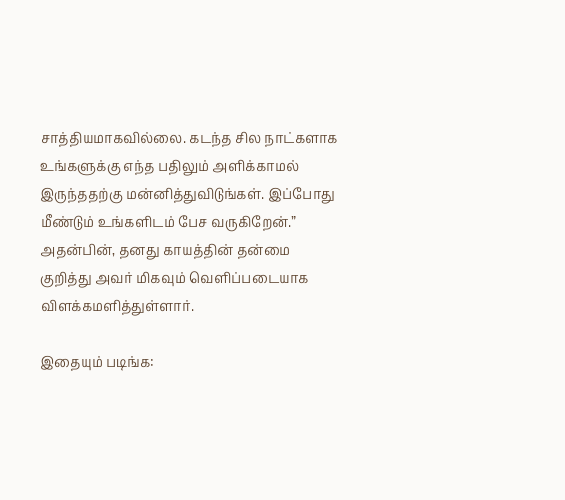சாத்தியமாகவில்லை. கடந்த சில நாட்களாக உங்களுக்கு எந்த பதிலும் அளிக்காமல் இருந்ததற்கு மன்னித்துவிடுங்கள். இப்போது மீண்டும் உங்களிடம் பேச வருகிறேன்.” அதன்பின், தனது காயத்தின் தன்மை குறித்து அவர் மிகவும் வெளிப்படையாக விளக்கமளித்துள்ளார்.

இதையும் படிங்க: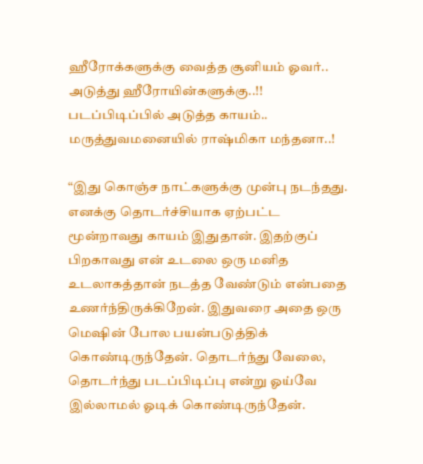ஹீரோக்களுக்கு வைத்த சூனியம் ஓவர்.. அடுத்து ஹீரோயின்களுக்கு..!! படப்பிடிப்பில் அடுத்த காயம்.. மருத்துவமனையில் ராஷ்மிகா மந்தனா..!

“இது கொஞ்ச நாட்களுக்கு முன்பு நடந்தது. எனக்கு தொடர்ச்சியாக ஏற்பட்ட மூன்றாவது காயம் இதுதான். இதற்குப் பிறகாவது என் உடலை ஒரு மனித உடலாகத்தான் நடத்த வேண்டும் என்பதை உணர்ந்திருக்கிறேன். இதுவரை அதை ஒரு மெஷின் போல பயன்படுத்திக் கொண்டிருந்தேன். தொடர்ந்து வேலை, தொடர்ந்து படப்பிடிப்பு என்று ஓய்வே இல்லாமல் ஓடிக் கொண்டிருந்தேன்.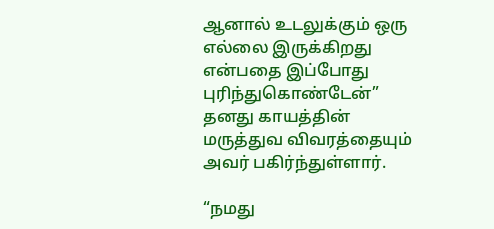ஆனால் உடலுக்கும் ஒரு எல்லை இருக்கிறது என்பதை இப்போது புரிந்துகொண்டேன்” தனது காயத்தின் மருத்துவ விவரத்தையும் அவர் பகிர்ந்துள்ளார்.

“நமது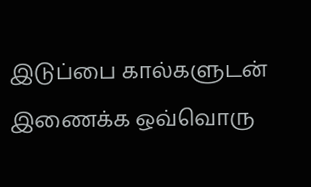இடுப்பை கால்களுடன் இணைக்க ஒவ்வொரு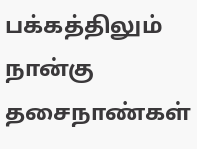பக்கத்திலும் நான்கு தசைநாண்கள்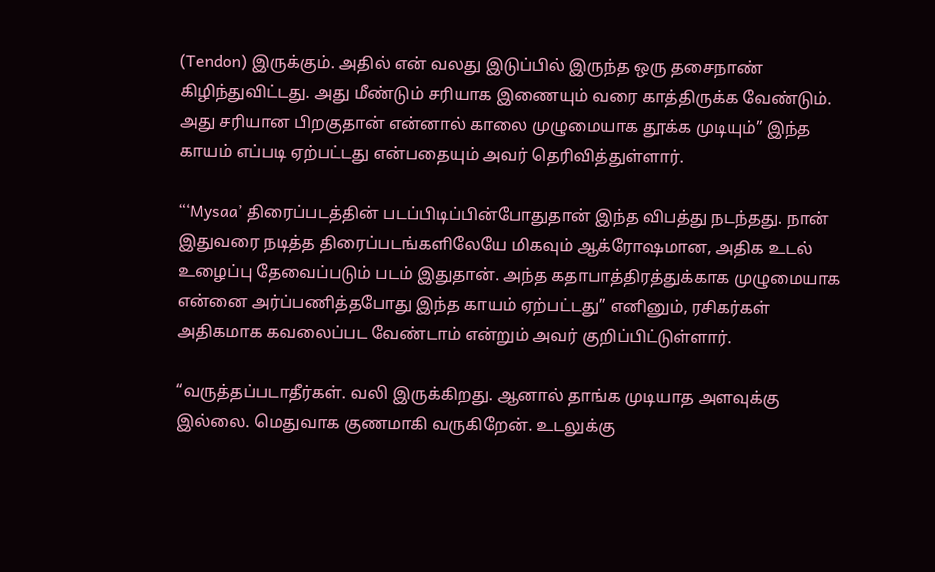(Tendon) இருக்கும். அதில் என் வலது இடுப்பில் இருந்த ஒரு தசைநாண் கிழிந்துவிட்டது. அது மீண்டும் சரியாக இணையும் வரை காத்திருக்க வேண்டும். அது சரியான பிறகுதான் என்னால் காலை முழுமையாக தூக்க முடியும்” இந்த காயம் எப்படி ஏற்பட்டது என்பதையும் அவர் தெரிவித்துள்ளார்.

“‘Mysaa’ திரைப்படத்தின் படப்பிடிப்பின்போதுதான் இந்த விபத்து நடந்தது. நான் இதுவரை நடித்த திரைப்படங்களிலேயே மிகவும் ஆக்ரோஷமான, அதிக உடல் உழைப்பு தேவைப்படும் படம் இதுதான். அந்த கதாபாத்திரத்துக்காக முழுமையாக என்னை அர்ப்பணித்தபோது இந்த காயம் ஏற்பட்டது” எனினும், ரசிகர்கள் அதிகமாக கவலைப்பட வேண்டாம் என்றும் அவர் குறிப்பிட்டுள்ளார்.

“வருத்தப்படாதீர்கள். வலி இருக்கிறது. ஆனால் தாங்க முடியாத அளவுக்கு இல்லை. மெதுவாக குணமாகி வருகிறேன். உடலுக்கு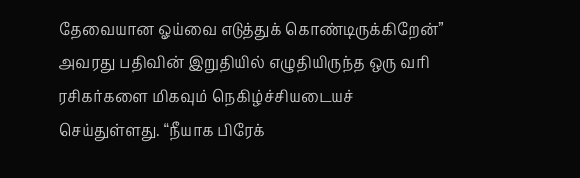தேவையான ஓய்வை எடுத்துக் கொண்டிருக்கிறேன்” அவரது பதிவின் இறுதியில் எழுதியிருந்த ஒரு வரி ரசிகர்களை மிகவும் நெகிழ்ச்சியடையச் செய்துள்ளது. “நீயாக பிரேக்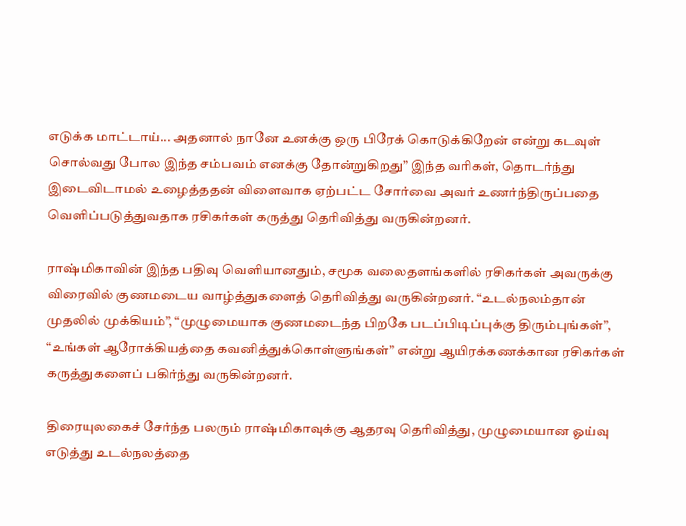எடுக்க மாட்டாய்... அதனால் நானே உனக்கு ஒரு பிரேக் கொடுக்கிறேன் என்று கடவுள் சொல்வது போல இந்த சம்பவம் எனக்கு தோன்றுகிறது” இந்த வரிகள், தொடர்ந்து இடைவிடாமல் உழைத்ததன் விளைவாக ஏற்பட்ட சோர்வை அவர் உணர்ந்திருப்பதை வெளிப்படுத்துவதாக ரசிகர்கள் கருத்து தெரிவித்து வருகின்றனர்.

ராஷ்மிகாவின் இந்த பதிவு வெளியானதும், சமூக வலைதளங்களில் ரசிகர்கள் அவருக்கு விரைவில் குணமடைய வாழ்த்துகளைத் தெரிவித்து வருகின்றனர். “உடல்நலம்தான் முதலில் முக்கியம்”, “முழுமையாக குணமடைந்த பிறகே படப்பிடிப்புக்கு திரும்புங்கள்”, “உங்கள் ஆரோக்கியத்தை கவனித்துக்கொள்ளுங்கள்” என்று ஆயிரக்கணக்கான ரசிகர்கள் கருத்துகளைப் பகிர்ந்து வருகின்றனர்.

திரையுலகைச் சேர்ந்த பலரும் ராஷ்மிகாவுக்கு ஆதரவு தெரிவித்து, முழுமையான ஓய்வு எடுத்து உடல்நலத்தை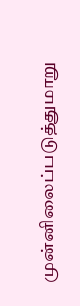முன்னிலைப்படுத்துமாறு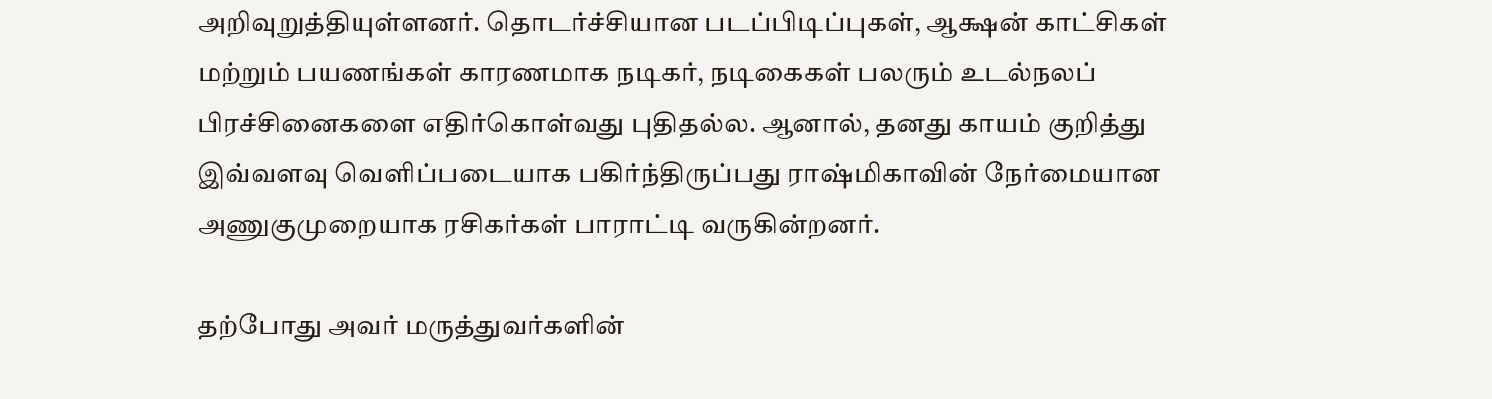அறிவுறுத்தியுள்ளனர். தொடர்ச்சியான படப்பிடிப்புகள், ஆக்ஷன் காட்சிகள் மற்றும் பயணங்கள் காரணமாக நடிகர், நடிகைகள் பலரும் உடல்நலப் பிரச்சினைகளை எதிர்கொள்வது புதிதல்ல. ஆனால், தனது காயம் குறித்து இவ்வளவு வெளிப்படையாக பகிர்ந்திருப்பது ராஷ்மிகாவின் நேர்மையான அணுகுமுறையாக ரசிகர்கள் பாராட்டி வருகின்றனர்.

தற்போது அவர் மருத்துவர்களின்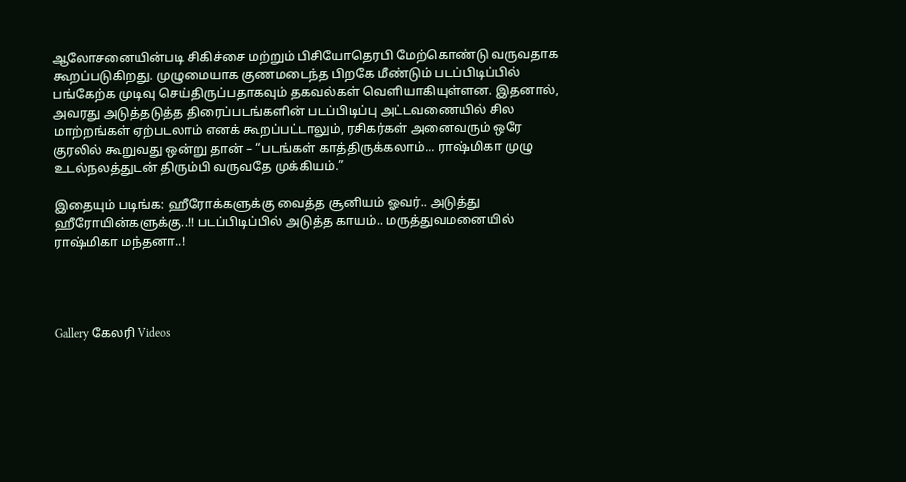ஆலோசனையின்படி சிகிச்சை மற்றும் பிசியோதெரபி மேற்கொண்டு வருவதாக கூறப்படுகிறது. முழுமையாக குணமடைந்த பிறகே மீண்டும் படப்பிடிப்பில் பங்கேற்க முடிவு செய்திருப்பதாகவும் தகவல்கள் வெளியாகியுள்ளன. இதனால், அவரது அடுத்தடுத்த திரைப்படங்களின் படப்பிடிப்பு அட்டவணையில் சில மாற்றங்கள் ஏற்படலாம் எனக் கூறப்பட்டாலும், ரசிகர்கள் அனைவரும் ஒரே குரலில் கூறுவது ஒன்று தான் – “படங்கள் காத்திருக்கலாம்... ராஷ்மிகா முழு உடல்நலத்துடன் திரும்பி வருவதே முக்கியம்.”

இதையும் படிங்க: ஹீரோக்களுக்கு வைத்த சூனியம் ஓவர்.. அடுத்து ஹீரோயின்களுக்கு..!! படப்பிடிப்பில் அடுத்த காயம்.. மருத்துவமனையில் ராஷ்மிகா மந்தனா..!




Gallery கேலரி Videos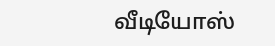வீடியோஸ்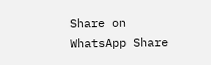Share on WhatsApp Share